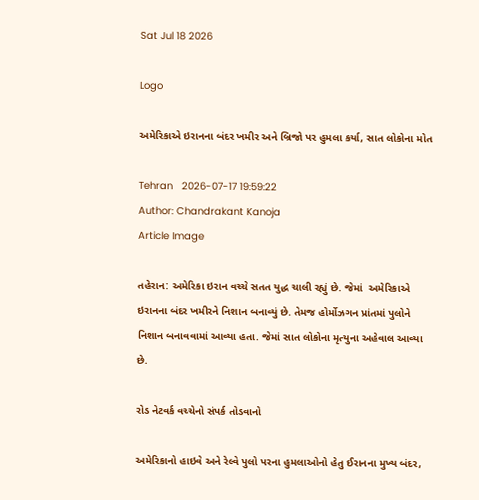Sat Jul 18 2026

Logo

અમેરિકાએ ઇરાનના બંદર ખમીર અને બ્રિજો પર હુમલા કર્યા, સાત લોકોના મોત

Tehran   2026-07-17 19:59:22
Author: Chandrakant Kanoja
Article Image

તહેરાન: અમેરિકા ઇરાન વચ્ચે સતત યુદ્ધ ચાલી રહ્યું છે. જેમાં  અમેરિકાએ ઇરાનના બંદર ખમીરને નિશાન બનાવ્યું છે. તેમજ હોર્મોઝગન પ્રાંતમાં પુલોને નિશાન બનાવવામાં આવ્યા હતા. જેમાં સાત લોકોના મૃત્યુના અહેવાલ આવ્યા છે.

રોડ નેટવર્ક વચ્ચેનો સંપર્ક તોડવાનો

અમેરિકાનો હાઇવે અને રેલ્વે પુલો પરના હુમલાઓનો હેતુ ઈરાનના મુખ્ય બંદર,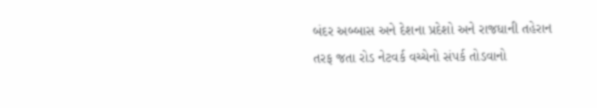બંદર અબ્બાસ અને દેશના પ્રદેશો અને રાજધાની તહેરાન તરફ જતા રોડ નેટવર્ક વચ્ચેનો સંપર્ક તોડવાનો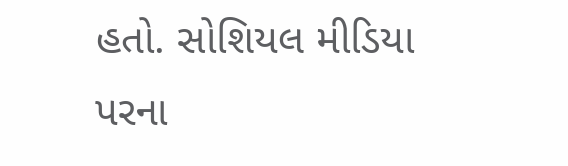હતો. સોશિયલ મીડિયા પરના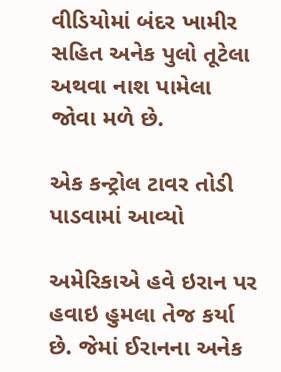વીડિયોમાં બંદર ખામીર સહિત અનેક પુલો તૂટેલા અથવા નાશ પામેલા જોવા મળે છે.

એક કન્ટ્રોલ ટાવર તોડી પાડવામાં આવ્યો

અમેરિકાએ હવે ઇરાન પર હવાઇ હુમલા તેજ કર્યા છે. જેમાં ઈરાનના અનેક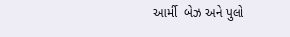આર્મી  બેઝ અને પુલો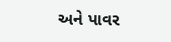અને પાવર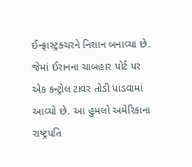ઈન્ફ્રાસ્ટ્રક્ચરને નિશાન બનાવ્યા છે. જેમાં ઈરાનના ચાબહાર પોર્ટ પર  એક કન્ટ્રોલ ટાવર તોડી પાડવામાં આવ્યો છે. આ હુમલો અમેરિકાના રાષ્ટ્રપતિ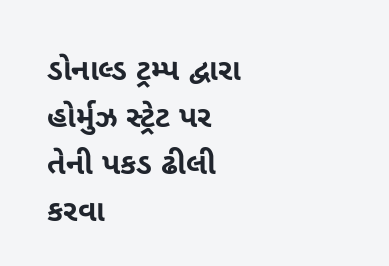ડોનાલ્ડ ટ્રમ્પ દ્વારા હોર્મુઝ સ્ટ્રેટ પર તેની પકડ ઢીલી કરવા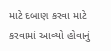માટે દબાણ કરવા માટે કરવામાં આવ્યો હોવાનું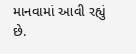માનવામાં આવી રહ્યું  છે.